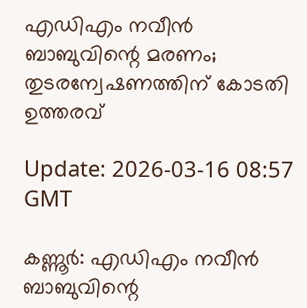എഡിഎം നവീന്‍ ബാബുവിന്റെ മരണം; തുടരന്വേഷണത്തിന് കോടതി ഉത്തരവ്

Update: 2026-03-16 08:57 GMT

കണ്ണൂര്‍: എഡിഎം നവീന്‍ ബാബുവിന്റെ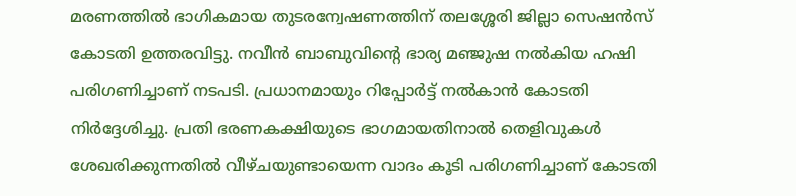മരണത്തില്‍ ഭാഗികമായ തുടരന്വേഷണത്തിന് തലശ്ശേരി ജില്ലാ സെഷന്‍സ് കോടതി ഉത്തരവിട്ടു. നവീന്‍ ബാബുവിന്റെ ഭാര്യ മഞ്ജുഷ നല്‍കിയ ഹഷി പരിഗണിച്ചാണ് നടപടി. പ്രധാനമായും റിപ്പോര്‍ട്ട് നല്‍കാന്‍ കോടതി നിര്‍ദ്ദേശിച്ചു. പ്രതി ഭരണകക്ഷിയുടെ ഭാഗമായതിനാല്‍ തെളിവുകള്‍ ശേഖരിക്കുന്നതില്‍ വീഴ്ചയുണ്ടായെന്ന വാദം കൂടി പരിഗണിച്ചാണ് കോടതി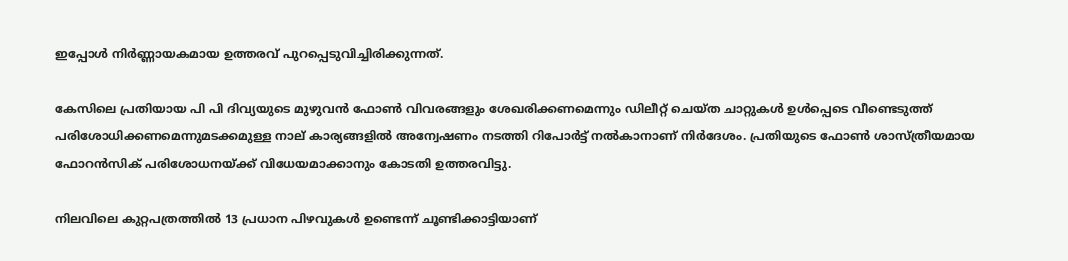ഇപ്പോള്‍ നിര്‍ണ്ണായകമായ ഉത്തരവ് പുറപ്പെടുവിച്ചിരിക്കുന്നത്.

കേസിലെ പ്രതിയായ പി പി ദിവ്യയുടെ മുഴുവന്‍ ഫോണ്‍ വിവരങ്ങളും ശേഖരിക്കണമെന്നും ഡിലീറ്റ് ചെയ്ത ചാറ്റുകള്‍ ഉള്‍പ്പെടെ വീണ്ടെടുത്ത് പരിശോധിക്കണമെന്നുമടക്കമുള്ള നാല് കാര്യങ്ങളില്‍ അന്വേഷണം നടത്തി റിപോര്‍ട്ട് നല്‍കാനാണ് നിര്‍ദേശം. പ്രതിയുടെ ഫോണ്‍ ശാസ്ത്രീയമായ ഫോറന്‍സിക് പരിശോധനയ്ക്ക് വിധേയമാക്കാനും കോടതി ഉത്തരവിട്ടു.

നിലവിലെ കുറ്റപത്രത്തില്‍ 13 പ്രധാന പിഴവുകള്‍ ഉണ്ടെന്ന് ചൂണ്ടിക്കാട്ടിയാണ്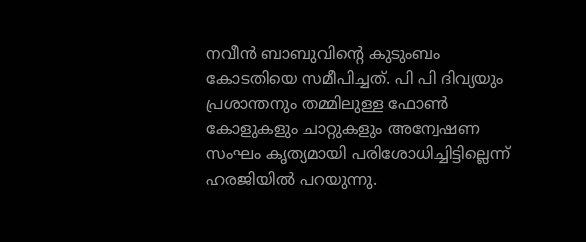നവീന്‍ ബാബുവിന്റെ കുടുംബം കോടതിയെ സമീപിച്ചത്. പി പി ദിവ്യയും പ്രശാന്തനും തമ്മിലുള്ള ഫോണ്‍ കോളുകളും ചാറ്റുകളും അന്വേഷണ സംഘം കൃത്യമായി പരിശോധിച്ചിട്ടില്ലെന്ന് ഹരജിയില്‍ പറയുന്നു.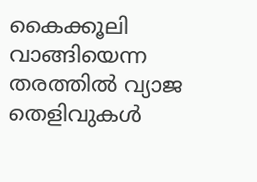കൈക്കൂലി വാങ്ങിയെന്ന തരത്തില്‍ വ്യാജ തെളിവുകള്‍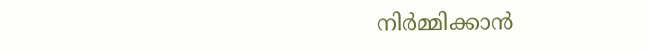നിര്‍മ്മിക്കാന്‍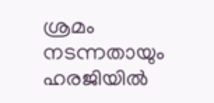ശ്രമം നടന്നതായും ഹരജിയില്‍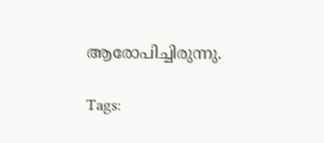ആരോപിച്ചിരുന്നു.

Tags: